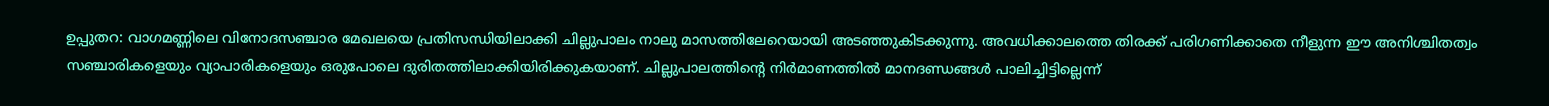ഉപ്പുതറ: വാഗമണ്ണിലെ വിനോദസഞ്ചാര മേഖലയെ പ്രതിസന്ധിയിലാക്കി ചില്ലുപാലം നാലു മാസത്തിലേറെയായി അടഞ്ഞുകിടക്കുന്നു. അവധിക്കാലത്തെ തിരക്ക് പരിഗണിക്കാതെ നീളുന്ന ഈ അനിശ്ചിതത്വം സഞ്ചാരികളെയും വ്യാപാരികളെയും ഒരുപോലെ ദുരിതത്തിലാക്കിയിരിക്കുകയാണ്. ചില്ലുപാലത്തിന്റെ നിർമാണത്തിൽ മാനദണ്ഡങ്ങൾ പാലിച്ചിട്ടില്ലെന്ന്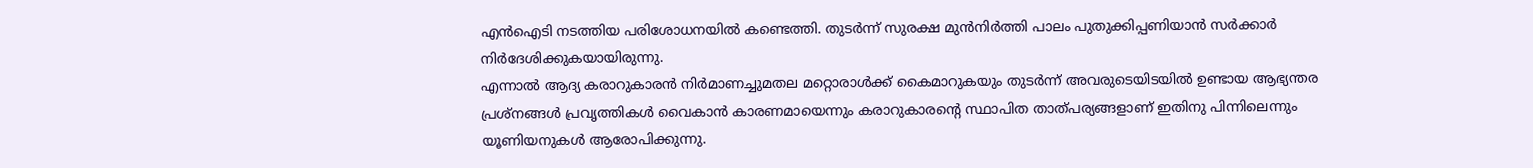എൻഐടി നടത്തിയ പരിശോധനയിൽ കണ്ടെത്തി. തുടർന്ന് സുരക്ഷ മുൻനിർത്തി പാലം പുതുക്കിപ്പണിയാൻ സർക്കാർ നിർദേശിക്കുകയായിരുന്നു.
എന്നാൽ ആദ്യ കരാറുകാരൻ നിർമാണച്ചുമതല മറ്റൊരാൾക്ക് കൈമാറുകയും തുടർന്ന് അവരുടെയിടയിൽ ഉണ്ടായ ആഭ്യന്തര പ്രശ്നങ്ങൾ പ്രവൃത്തികൾ വൈകാൻ കാരണമായെന്നും കരാറുകാരന്റെ സ്ഥാപിത താത്പര്യങ്ങളാണ് ഇതിനു പിന്നിലെന്നും യൂണിയനുകൾ ആരോപിക്കുന്നു.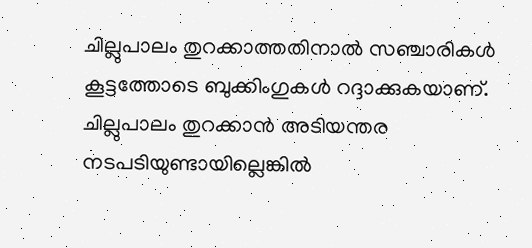ചില്ലുപാലം തുറക്കാത്തതിനാൽ സഞ്ചാരികൾ കൂട്ടത്തോടെ ബുക്കിംഗുകൾ റദ്ദാക്കുകയാണ്. ചില്ലുപാലം തുറക്കാൻ അടിയന്തര നടപടിയുണ്ടായില്ലെങ്കിൽ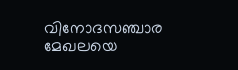വിനോദസഞ്ചാര മേഖലയെ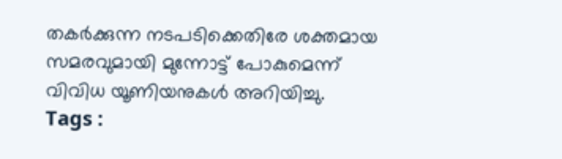തകർക്കുന്ന നടപടിക്കെതിരേ ശക്തമായ സമരവുമായി മുന്നോട്ട് പോകുമെന്ന് വിവിധ യൂണിയനുകൾ അറിയിച്ചു.
Tags :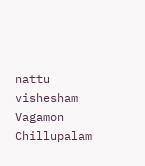nattu vishesham Vagamon Chillupalam